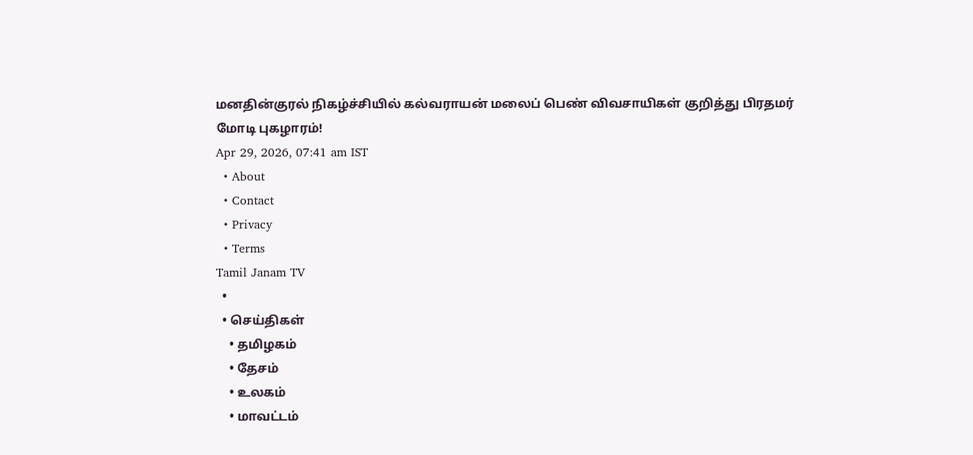மனதின்குரல் நிகழ்ச்சியில் கல்வராயன் மலைப் பெண் விவசாயிகள் குறித்து பிரதமர் மோடி புகழாரம்!
Apr 29, 2026, 07:41 am IST
  • About
  • Contact
  • Privacy
  • Terms
Tamil Janam TV
  •
  • செய்திகள்
    • தமிழகம்
    • தேசம்
    • உலகம்
    • மாவட்டம்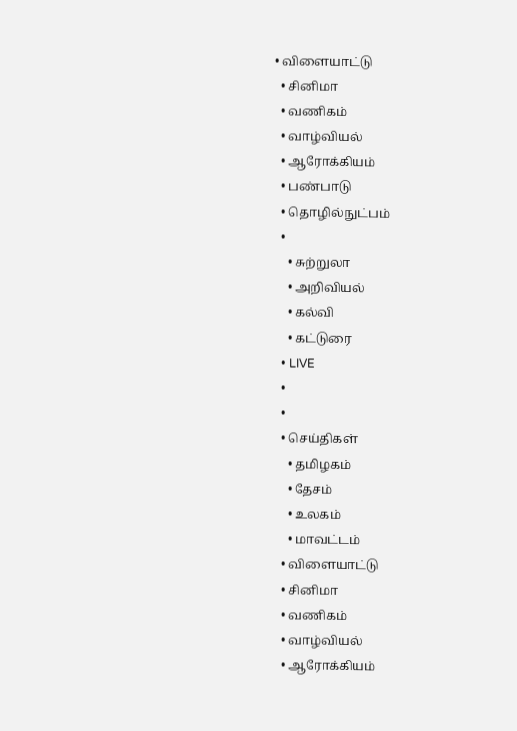• விளையாட்டு
  • சினிமா
  • வணிகம்
  • வாழ்வியல்
  • ஆரோக்கியம்
  • பண்பாடு
  • தொழில்நுட்பம்
  •
    • சுற்றுலா
    • அறிவியல்
    • கல்வி
    • கட்டுரை
  • LIVE
  •
  •
  • செய்திகள்
    • தமிழகம்
    • தேசம்
    • உலகம்
    • மாவட்டம்
  • விளையாட்டு
  • சினிமா
  • வணிகம்
  • வாழ்வியல்
  • ஆரோக்கியம்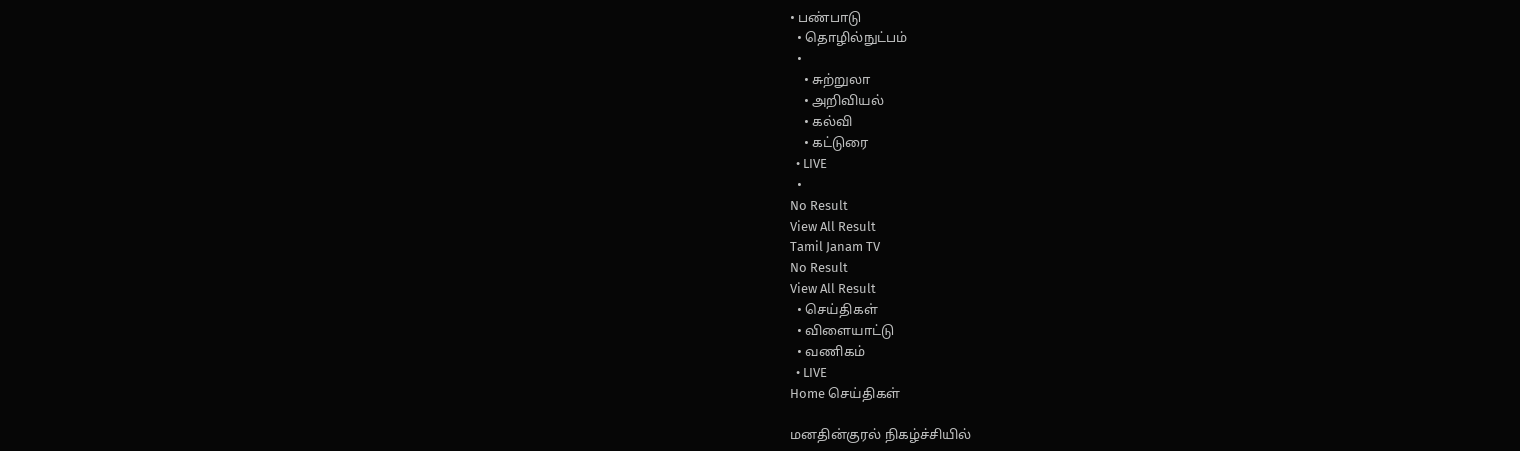• பண்பாடு
  • தொழில்நுட்பம்
  •
    • சுற்றுலா
    • அறிவியல்
    • கல்வி
    • கட்டுரை
  • LIVE
  •
No Result
View All Result
Tamil Janam TV
No Result
View All Result
  • செய்திகள்
  • விளையாட்டு
  • வணிகம்
  • LIVE
Home செய்திகள்

மனதின்குரல் நிகழ்ச்சியில்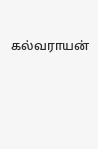கல்வராயன்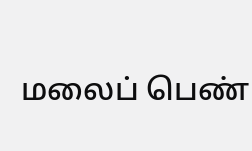மலைப் பெண்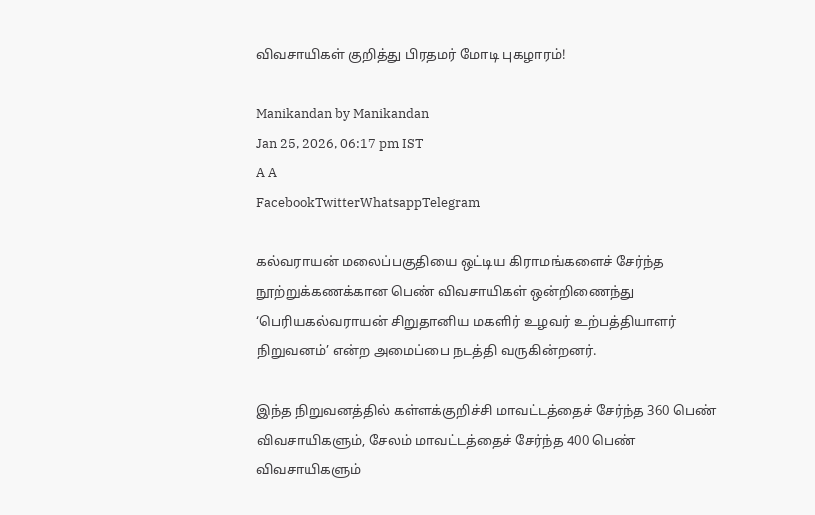விவசாயிகள் குறித்து பிரதமர் மோடி புகழாரம்!

Manikandan by Manikandan
Jan 25, 2026, 06:17 pm IST
A A
FacebookTwitterWhatsappTelegram

கல்வராயன் மலைப்பகுதியை ஒட்டிய கிராமங்களைச் சேர்ந்த நூற்றுக்கணக்கான பெண் விவசாயிகள் ஒன்றிணைந்து ‘பெரியகல்வராயன் சிறுதானிய மகளிர் உழவர் உற்பத்தியாளர் நிறுவனம்’ என்ற அமைப்பை நடத்தி வருகின்றனர்.

இந்த நிறுவனத்தில் கள்ளக்குறிச்சி மாவட்டத்தைச் சேர்ந்த 360 பெண் விவசாயிகளும், சேலம் மாவட்டத்தைச் சேர்ந்த 400 பெண் விவசாயிகளும்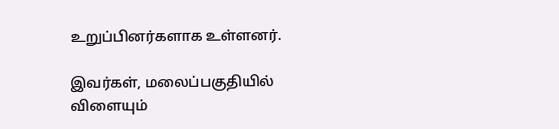உறுப்பினர்களாக உள்ளனர்.

இவர்கள், மலைப்பகுதியில் விளையும்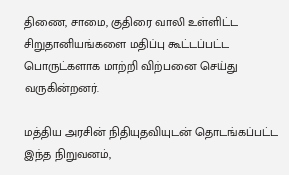திணை, சாமை, குதிரை வாலி உள்ளிட்ட சிறுதானியங்களை மதிப்பு கூட்டப்பட்ட பொருட்களாக மாற்றி விற்பனை செய்து வருகின்றனர்.

மத்திய அரசின் நிதியுதவியுடன் தொடங்கப்பட்ட இந்த நிறுவனம்,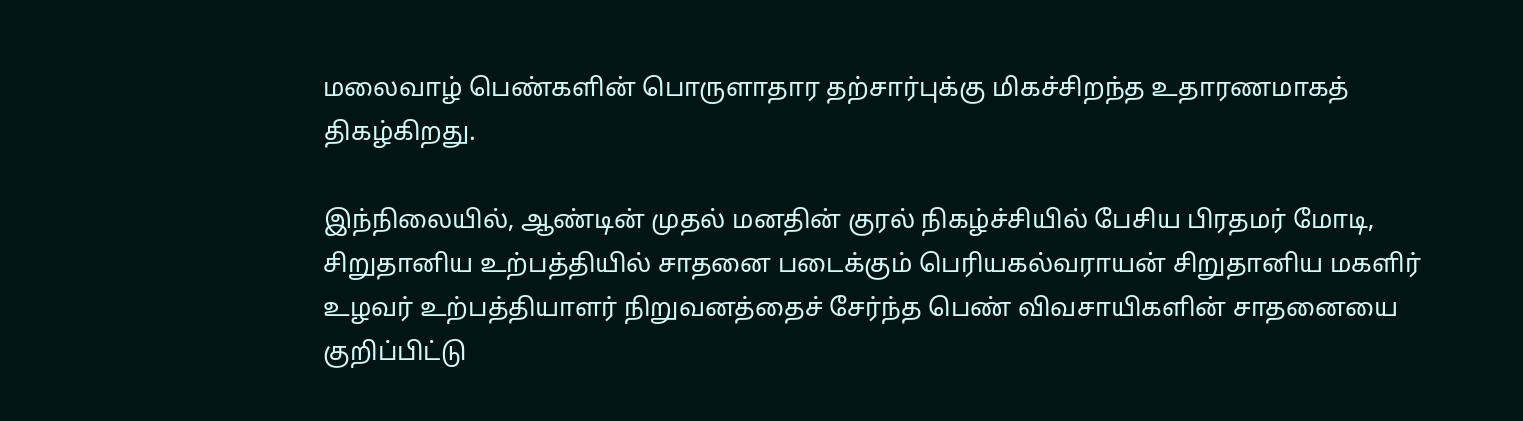மலைவாழ் பெண்களின் பொருளாதார தற்சார்புக்கு மிகச்சிறந்த உதாரணமாகத் திகழ்கிறது.

இந்நிலையில், ஆண்டின் முதல் மனதின் குரல் நிகழ்ச்சியில் பேசிய பிரதமர் மோடி, சிறுதானிய உற்பத்தியில் சாதனை படைக்கும் பெரியகல்வராயன் சிறுதானிய மகளிர் உழவர் உற்பத்தியாளர் நிறுவனத்தைச் சேர்ந்த பெண் விவசாயிகளின் சாதனையை குறிப்பிட்டு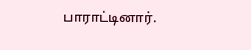பாராட்டினார்.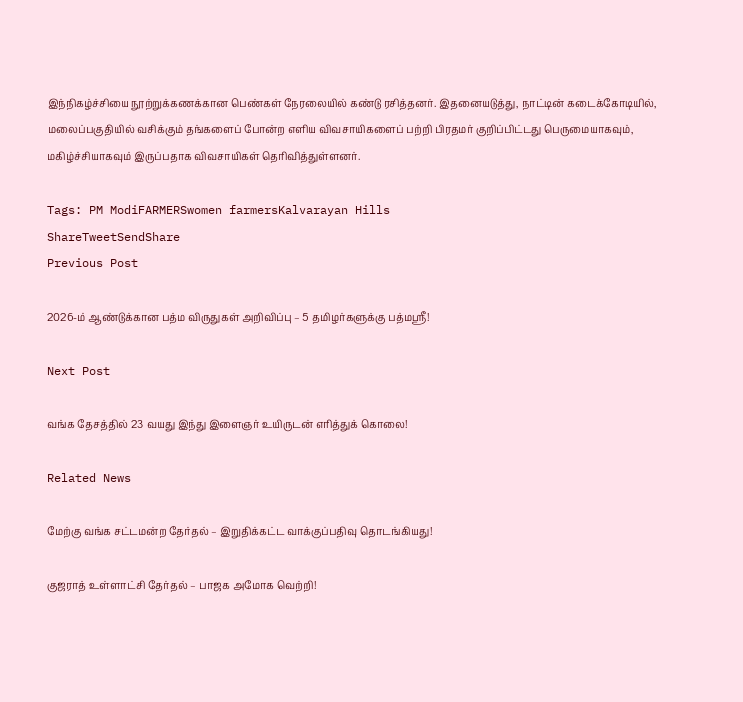இந்நிகழ்ச்சியை நூற்றுக்கணக்கான பெண்கள் நேரலையில் கண்டு ரசித்தனர். இதனையடுத்து, நாட்டின் கடைக்கோடியில், மலைப்பகுதியில் வசிக்கும் தங்களைப் போன்ற எளிய விவசாயிகளைப் பற்றி பிரதமர் குறிப்பிட்டது பெருமையாகவும், மகிழ்ச்சியாகவும் இருப்பதாக விவசாயிகள் தெரிவித்துள்ளனர்.

Tags: PM ModiFARMERSwomen farmersKalvarayan Hills
ShareTweetSendShare
Previous Post

2026-ம் ஆண்டுக்கான பத்ம விருதுகள் அறிவிப்பு – 5 தமிழர்களுக்கு பத்மஸ்ரீ!

Next Post

வங்க தேசத்தில் 23 வயது இந்து இளைஞர் உயிருடன் எரித்துக் கொலை!

Related News

மேற்கு வங்க சட்டமன்ற தேர்தல் – இறுதிக்கட்ட வாக்குப்பதிவு தொடங்கியது!

குஜராத் உள்ளாட்சி தேர்தல் – பாஜக அமோக வெற்றி!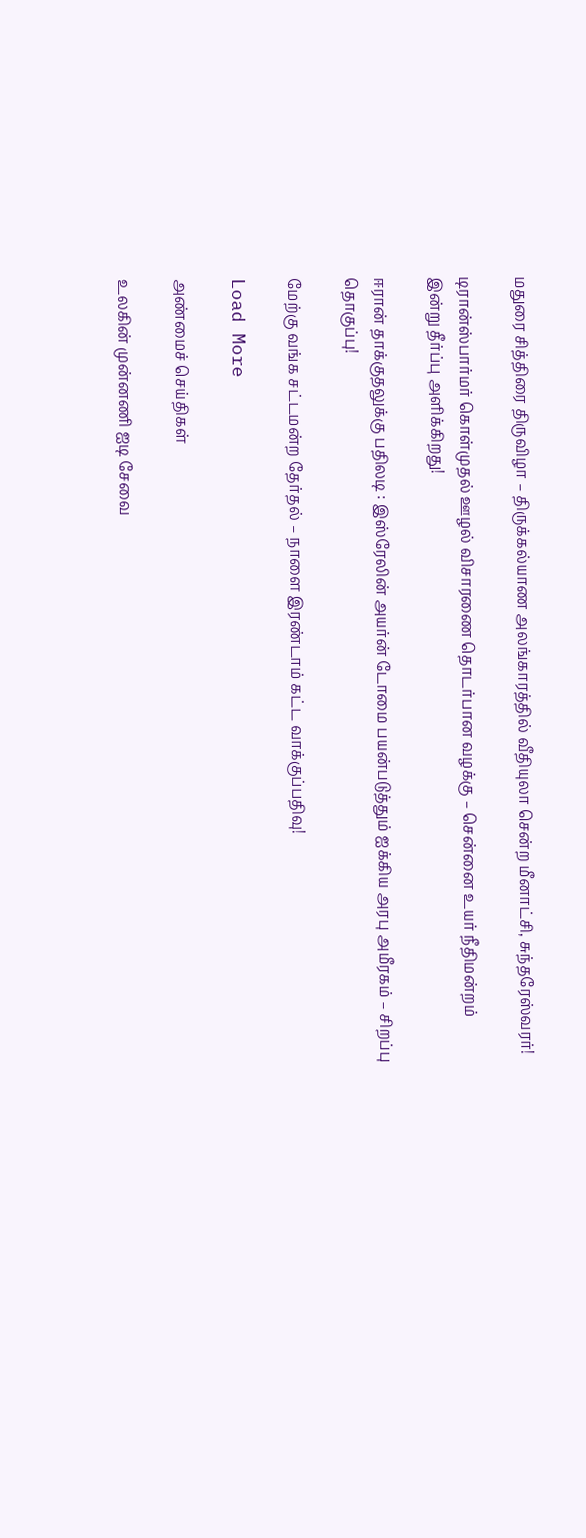மதுரை சித்திரை திருவிழா – திருக்கல்யாண அலங்காரத்தில் வீதியுலா சென்ற மீனாட்சி, சுந்தரேஸ்வரர்!

டிரான்ஸ்பார்மர் கொள்முதல் ஊழல் விசாரணை தொடர்பான வழக்கு – சென்னை உயர் நீதிமன்றம் இன்று தீர்ப்பு அளிக்கிறது!

ஈரான் தாக்குதலுக்கு பதிலடி : இஸ்ரேலின் அயர்ன் டோமை பயன்படுத்தும் ஐக்கிய அரபு அமீரகம் – சிறப்பு தொகுப்பு!

மேற்கு வங்க சட்டமன்ற தேர்தல் – நாளை இரண்டாம் கட்ட வாக்குப்பதிவு!

Load More

அண்மைச் செய்திகள்

உலகின் முன்னணி ஐடி சேவை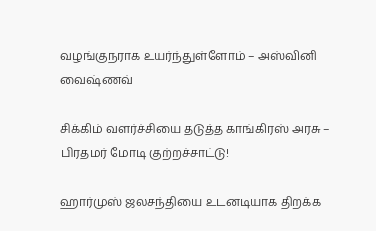வழங்குநராக உயர்ந்துள்ளோம் – அஸ்வினி வைஷ்ணவ்

சிக்கிம் வளர்ச்சியை தடுத்த காங்கிரஸ் அரசு – பிரதமர் மோடி குற்றச்சாட்டு!

ஹார்முஸ் ஜலசந்தியை உடனடியாக திறக்க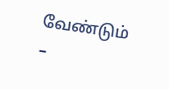வேண்டும் –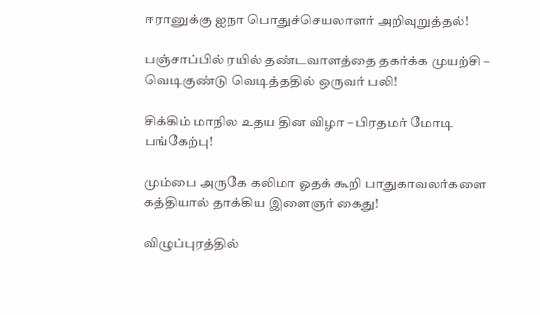ஈரானுக்கு ஐநா பொதுச்செயலாளர் அறிவுறுத்தல்!

பஞ்சாப்பில் ரயில் தண்டவாளத்தை தகர்க்க முயற்சி – வெடிகுண்டு வெடித்ததில் ஒருவர் பலி!

சிக்கிம் மாநில உதய தின விழா – பிரதமர் மோடி பங்கேற்பு!

மும்பை அருகே கலிமா ஓதக் கூறி பாதுகாவலர்களை கத்தியால் தாக்கிய இளைஞர் கைது!

விழுப்புரத்தில்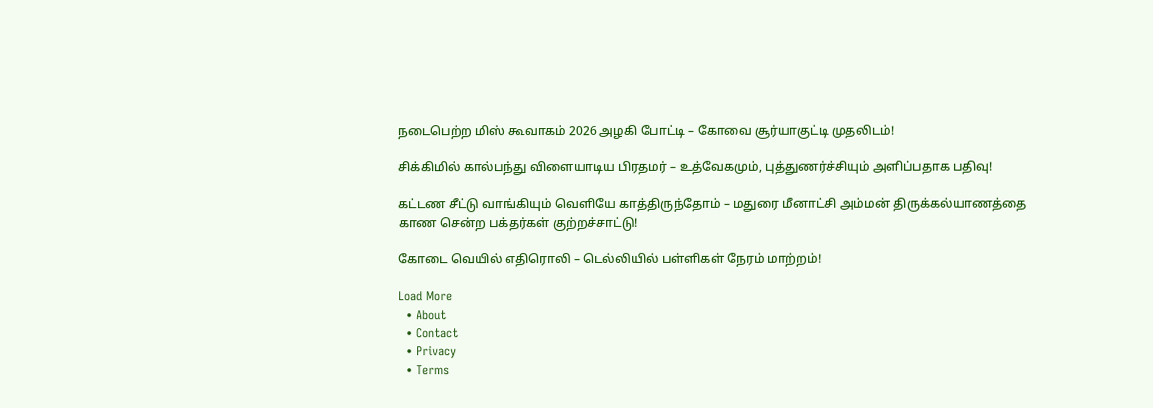நடைபெற்ற மிஸ் கூவாகம் 2026 அழகி போட்டி – கோவை சூர்யாகுட்டி முதலிடம்!

சிக்கிமில் கால்பந்து விளையாடிய பிரதமர் – உத்வேகமும், புத்துணர்ச்சியும் அளிப்பதாக பதிவு!

கட்டண சீட்டு வாங்கியும் வெளியே காத்திருந்தோம் – மதுரை மீனாட்சி அம்மன் திருக்கல்யாணத்தை காண சென்ற பக்தர்கள் குற்றச்சாட்டு!

கோடை வெயில் எதிரொலி – டெல்லியில் பள்ளிகள் நேரம் மாற்றம்!

Load More
  • About
  • Contact
  • Privacy
  • Terms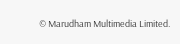© Marudham Multimedia Limited.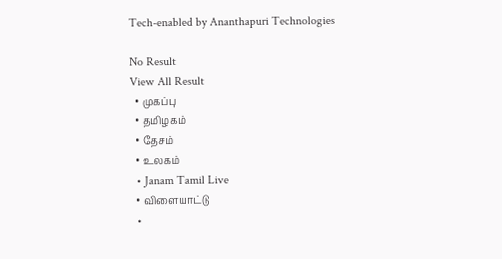Tech-enabled by Ananthapuri Technologies

No Result
View All Result
  • முகப்பு
  • தமிழகம்
  • தேசம்
  • உலகம்
  • Janam Tamil Live
  • விளையாட்டு
  •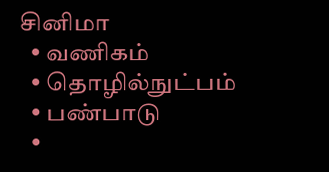சினிமா
  • வணிகம்
  • தொழில்நுட்பம்
  • பண்பாடு
  •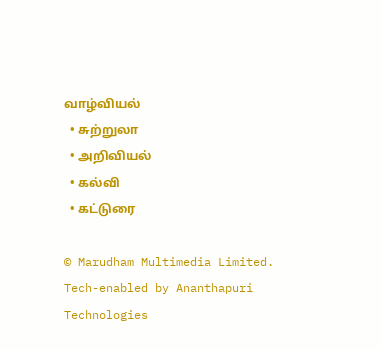வாழ்வியல்
  • சுற்றுலா
  • அறிவியல்
  • கல்வி
  • கட்டுரை

© Marudham Multimedia Limited.
Tech-enabled by Ananthapuri Technologies